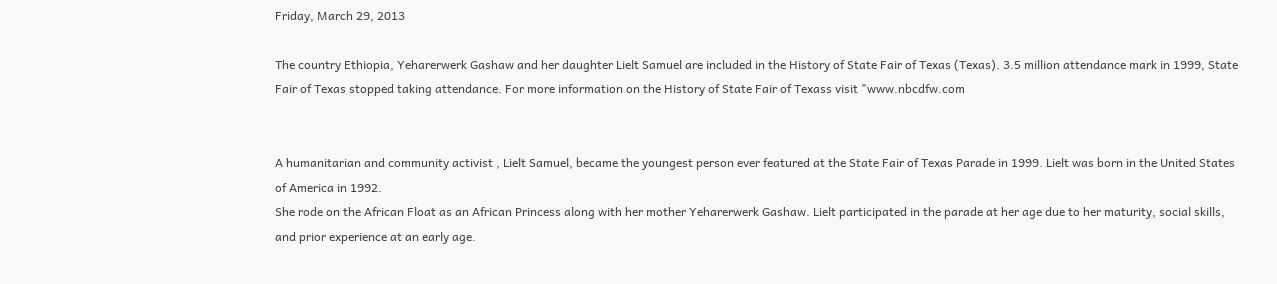Friday, March 29, 2013

The country Ethiopia, Yeharerwerk Gashaw and her daughter Lielt Samuel are included in the History of State Fair of Texas (Texas). 3.5 million attendance mark in 1999, State Fair of Texas stopped taking attendance. For more information on the History of State Fair of Texass visit "www.nbcdfw.com


A humanitarian and community activist , Lielt Samuel, became the youngest person ever featured at the State Fair of Texas Parade in 1999. Lielt was born in the United States of America in 1992.
She rode on the African Float as an African Princess along with her mother Yeharerwerk Gashaw. Lielt participated in the parade at her age due to her maturity, social skills, and prior experience at an early age.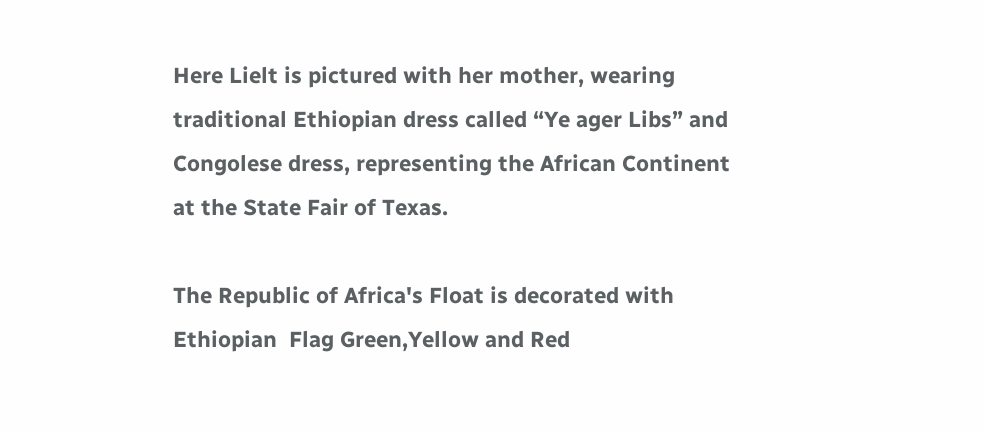Here Lielt is pictured with her mother, wearing  traditional Ethiopian dress called “Ye ager Libs” and Congolese dress, representing the African Continent at the State Fair of Texas.

The Republic of Africa's Float is decorated with Ethiopian  Flag Green,Yellow and Red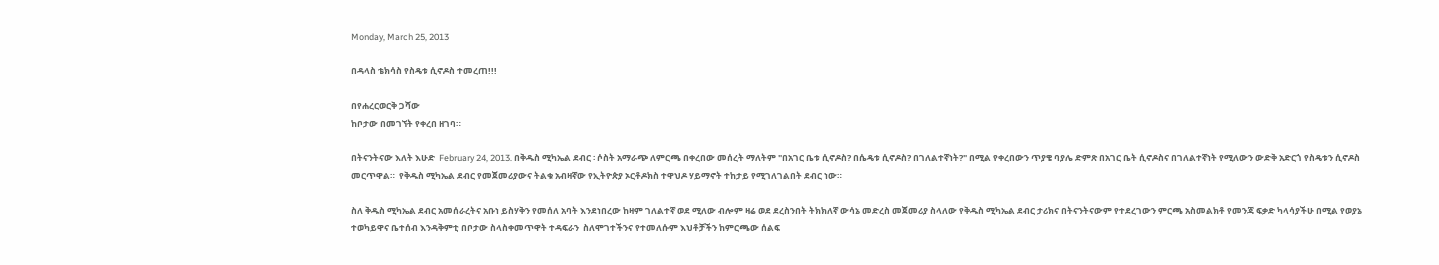Monday, March 25, 2013

በዳላስ ቴክሳስ የስዴቱ ሲኖዶስ ተመረጠ!!!

በየሐረርወርቅ ጋሻው
ከቦታው በመገኘት የቀረበ ዘገባ።

በትናንትናው እለት እሁድ  February 24, 2013. በቅዱስ ሚካኤል ደብር ፡ ሶስት አማራጭ ለምርጫ በቀረበው መሰረት ማለትም "በአገር ቤቱ ሲኖዶስ? በሴዴቱ ሲኖዶስ? በገለልተኛነት?" በሚል የቀረበውን ጥያቄ ባያሌ ድምጽ በአገር ቤት ሲኖዶስና በገለልተኛነት የሚለውን ውድቅ አድርጎ የስዴቱን ሲኖዶስ መርጥዋል።  የቅዱስ ሚካኤል ደብር የመጀመሪያውና ትልቁ አብዛኛው የኢትዮጵያ ኦርቶዶክስ ተዋህዶ ሃይማኖት ተከታይ የሚገለገልበት ደብር ነው።

ስለ ቅዱስ ሚካኤል ደብር አመሰራረትና አቡነ ይስሃቅን የመሰለ አባት እንደነበረው ከዛም ገለልተኛ ወደ ሚለው ብሎም ዛሬ ወደ ደረስንበት ትክክለኛ ውሳኔ መድረስ መጀመሪያ ስላለው የቅዱስ ሚካኤል ደብር ታሪክና በትናንትናውም የተደረገውን ምርጫ አስመልክቶ የመንጃ ፍቃድ ካላሳያችሁ በሚል የወያኔ ተወካይዋና ቤተሰብ እንዳቅምቲ በቦታው ስላስቀመጥዋት ተዳፍራን  ስለሞገተችንና የተመለሱም እህቶቻችን ከምርጫው ሰልፍ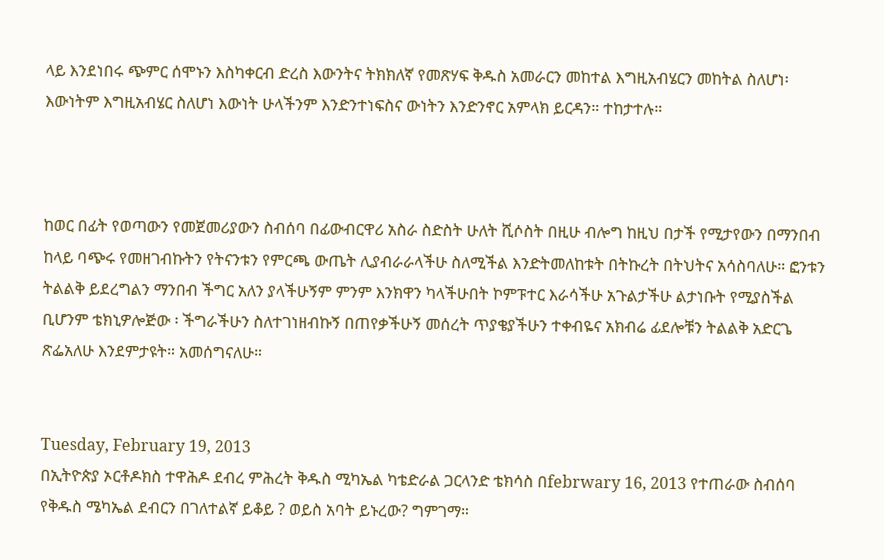ላይ እንደነበሩ ጭምር ሰሞኑን እስካቀርብ ድረስ እውንትና ትክክለኛ የመጽሃፍ ቅዱስ አመራርን መከተል እግዚአብሄርን መከትል ስለሆነ፡ እውነትም እግዚአብሄር ስለሆነ እውነት ሁላችንም እንድንተነፍስና ውነትን እንድንኖር አምላክ ይርዳን። ተከታተሉ።



ከወር በፊት የወጣውን የመጀመሪያውን ስብሰባ በፊውብርዋሪ አስራ ስድስት ሁለት ሺሶስት በዚሁ ብሎግ ከዚህ በታች የሚታየውን በማንበብ ከላይ ባጭሩ የመዘገብኩትን የትናንቱን የምርጫ ውጤት ሊያብራራላችሁ ስለሚችል እንድትመለከቱት በትኩረት በትህትና አሳስባለሁ። ፎንቱን ትልልቅ ይደረግልን ማንበብ ችግር አለን ያላችሁኝም ምንም እንክዋን ካላችሁበት ኮምፑተር እራሳችሁ አጉልታችሁ ልታነቡት የሚያስችል ቢሆንም ቴክኒዎሎጅው ፡ ችግራችሁን ስለተገነዘብኩኝ በጠየቃችሁኝ መሰረት ጥያቄያችሁን ተቀብዬና አክብሬ ፊደሎቹን ትልልቅ አድርጌ ጽፌአለሁ እንደምታዩት። አመሰግናለሁ።


Tuesday, February 19, 2013
በኢትዮጵያ ኦርቶዶክስ ተዋሕዶ ደብረ ምሕረት ቅዱስ ሚካኤል ካቴድራል ጋርላንድ ቴክሳስ በfebrwary 16, 2013 የተጠራው ስብሰባ የቅዱስ ሜካኤል ደብርን በገለተልኛ ይቆይ ? ወይስ አባት ይኑረው? ግምገማ።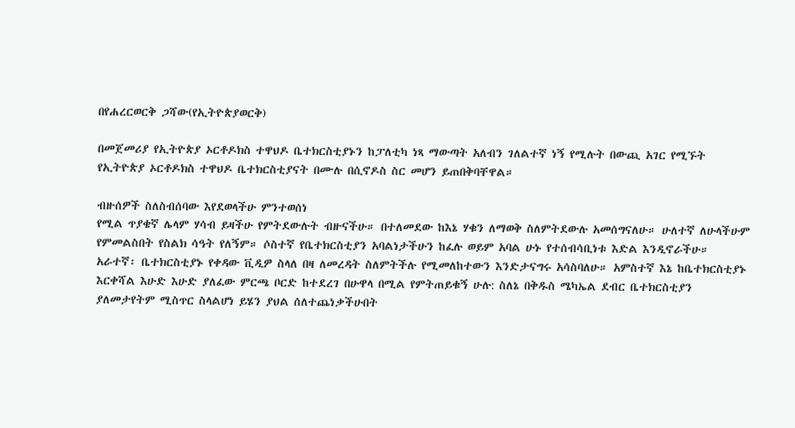በየሐረርወርቅ ጋሻው(የኢትዮጵያወርቅ)

በመጀመሪያ የኢትዮጵያ ኦርቶዶክስ ተዋህዶ ቤተክርስቲያኑን ከፓለቲካ ነጻ ማውጣት አለብን ገለልተኛ ነኝ የሚሉት በውጪ አገር የሚኙት የኢትዮጵያ ኦርቶዶክስ ተዋህዶ ቤተክርስቲያናት በሙሉ በሲኖዶስ ስር መሆን ይጠበቅባቸዋል።

ብዙሰዎች ስለስብሰባው እየደወላችሁ ምንተወሰነ
የሚል ጥያቄኛ ሌላም ሃሳብ ይዛችሁ የምትደውሉት ብዙናችሁ። በተለመደው ከእኔ ሃቁን ለማወቅ ስለምትደውሉ አመሰግናለሁ። ሁለተኛ ለሁላችሁም የምመልስበት የስልክ ሳዓት የለኝም። ሶስተኛ የቤተክርስቲያን አባልነታችሁን ከፈሉ ወይም አባል ሁኑ የተሰብሳቢነቱ እድል እንዲኖራችሁ። አራተኛ፡ ቤተክርስቲያኑ የቀዳው ቪዲዎ ስላለ በዛ ለመረዳት ስለምትችሉ የሚመለከተውን እንድታናግሩ አሳስባለሁ። አምስተኛ እኔ ከቤተክርስቲያኑ እርቀሻል እሁድ እሁድ ያለፈው ምርጫ ቦርድ ከተደረገ በሁዋላ በሚል የምትጠይቁኝ ሁሉ: ስለኔ በቅዱስ ሜካኤል ደብር ቤተክርስቲያን ያለመታየትም ሚስጥር ስላልሆነ ይሄን ያህል ሰለተጨነቃችሁበት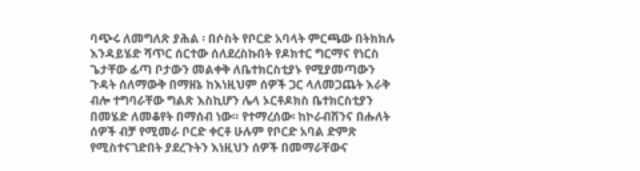ባጭሩ ለመግለጽ ያሕል ፡ በሶስት የቦርድ አባላት ምርጫው በትክክሉ እንዳይሄድ ሻጥር ሰርተው ሰለደረስኩበት የዶክተር ግርማና የነርስ ጌታቸው ፊጣ ቦታውን መልቀቅ ለቤተክርስቲያኑ የሚያመጣውን ጉዳት ሰለማውቅ በማዘኔ ከእነዚህም ሰዎች ጋር ላለመጋጨት እራቅ ብሎ ተግባራቸው ግልጽ እስኪሆን ሌላ ኦርቶዶክስ ቤተክርስቲያን በመሄድ ለመቆየት በማሰብ ነው። የተማረሰው፡ ከኮራብሽንና በሑለት ሰዎች ብቻ የሚመራ ቦርድ ቀርቶ ሁሉም የቦርድ አባል ድምጽ የሚስተናገድበት ያደረጉትን እነዚህን ሰዎች በመማራቸውና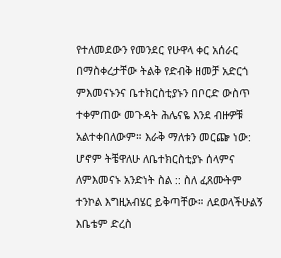የተለመደውን የመንደር የሁዋላ ቀር አሰራር በማስቀረታቸው ትልቅ የድብቅ ዘመቻ አድርጎ ምእመናኑንና ቤተክርስቲያኑን በቦርድ ውስጥ ተቀምጠው መጉዳት ሕሌናዬ እንደ ብዙዎቹ አልተቀበለውም። እራቅ ማለቱን መርጬ ነው: ሆኖም ትቼዋለሁ ለቤተክርስቲያኑ ሰላምና ለምእመናኑ አንድነት ስል :: ስለ ፈጸሙትም ተንኮል እግዚአብሄር ይቅጣቸው። ለደወላችሁልኝ እቤቴም ድረስ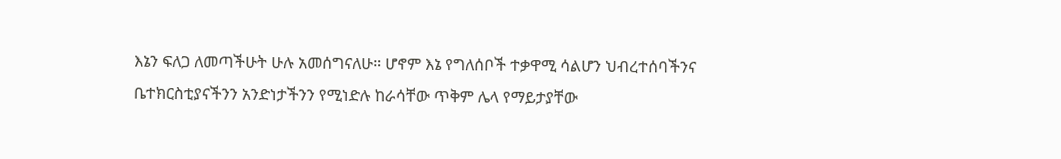እኔን ፍለጋ ለመጣችሁት ሁሉ አመሰግናለሁ። ሆኖም እኔ የግለሰቦች ተቃዋሚ ሳልሆን ህብረተሰባችንና ቤተክርስቲያናችንን አንድነታችንን የሚነድሉ ከራሳቸው ጥቅም ሌላ የማይታያቸው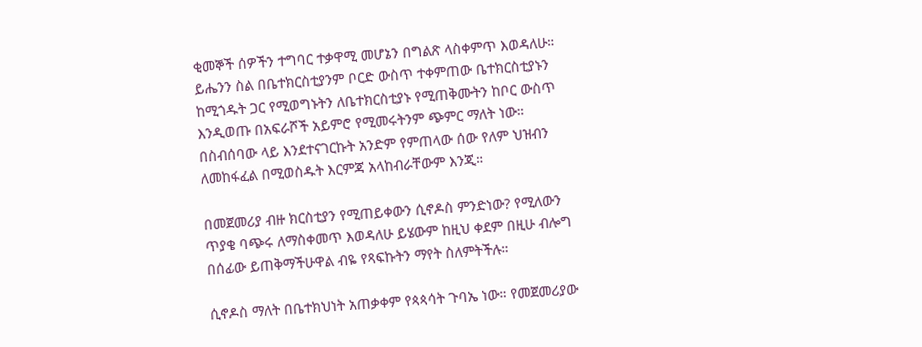ቂመኞች ሰዎችን ተግባር ተቃዋሚ መሆኔን በግልጽ ላስቀምጥ እወዳለሁ። ይሔንን ስል በቤተክርስቲያንም ቦርድ ውስጥ ተቀምጠው ቤተክርስቲያኑን ከሚጎዱት ጋር የሚወግኑትን ለቤተክርስቲያኑ የሚጠቅሙትን ከቦር ውስጥ እንዲወጡ በአፍራሾች አይምሮ የሚመሩትንም ጭምር ማለት ነው። በስብሰባው ላይ እንደተናገርኩት አንድም የምጠላው ሰው የለም ህዝብን ለመከፋፈል በሚወስዱት እርምጃ አላከብራቸውም እንጂ።

በመጀመሪያ ብዙ ክርስቲያን የሚጠይቀውን ሲኖዶስ ምንድነው? የሚለውን ጥያቄ ባጭሩ ለማስቀመጥ እወዳለሁ ይሄውም ከዚህ ቀደም በዚሁ ብሎግ በሰፊው ይጠቅማችሁዋል ብዬ የጻፍኩትን ማየት ስለምትችሉ።

ሲኖዶስ ማለት በቤተክህነት አጠቃቀም የጳጳሳት ጉባኤ ነው። የመጀመሪያው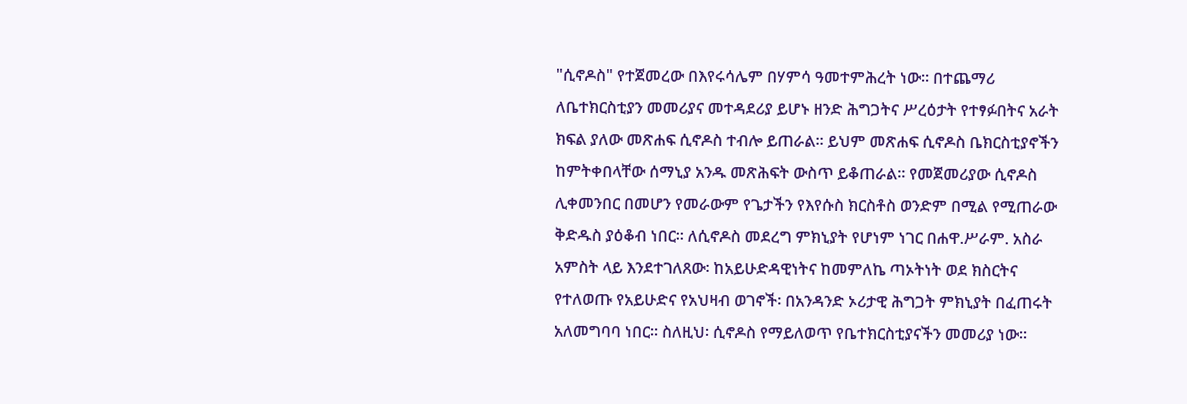"ሲኖዶስ" የተጀመረው በእየሩሳሌም በሃምሳ ዓመተምሕረት ነው። በተጨማሪ ለቤተክርስቲያን መመሪያና መተዳደሪያ ይሆኑ ዘንድ ሕግጋትና ሥረዕታት የተፃፉበትና አራት ክፍል ያለው መጽሐፍ ሲኖዶስ ተብሎ ይጠራል። ይህም መጽሐፍ ሲኖዶስ ቤክርስቲያኖችን ከምትቀበላቸው ሰማኒያ አንዱ መጽሕፍት ውስጥ ይቆጠራል። የመጀመሪያው ሲኖዶስ ሊቀመንበር በመሆን የመራውም የጌታችን የእየሱስ ክርስቶስ ወንድም በሚል የሚጠራው ቅድዱስ ያዕቆብ ነበር። ለሲኖዶስ መደረግ ምክኒያት የሆነም ነገር በሐዋ.ሥራም. አስራ አምስት ላይ እንደተገለጸው፡ ከአይሁድዳዊነትና ከመምለኬ ጣኦትነት ወደ ክስርትና የተለወጡ የአይሁድና የአህዛብ ወገኖች፡ በአንዳንድ ኦሪታዊ ሕግጋት ምክኒያት በፈጠሩት አለመግባባ ነበር። ስለዚህ፡ ሲኖዶስ የማይለወጥ የቤተክርስቲያናችን መመሪያ ነው።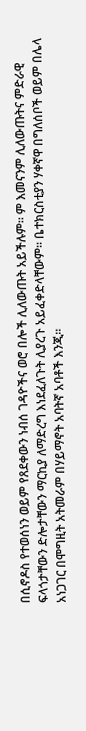በሲኖዶስ የተወሰነን ወይም የጸደቀውን ነብሰ ገዳዮችና ወሮ በሎች ሊለውጡት አይችሉም። ም እመናንም ሊለውጡትና ምድራዊ ፍላጎታቸውን ድሎታቸውን ማርኪያ ለማድረግ እነደፈለጉት ሊያረጉ አይፈቀድላቸውም። ቤተክርስቲያን ሃቀኛዋ በግለሰቦች ወይም በሌላ አነጋገር በሞግዚት አትመራም በሃይማኖት አባትኛ አባቶች እንጂ።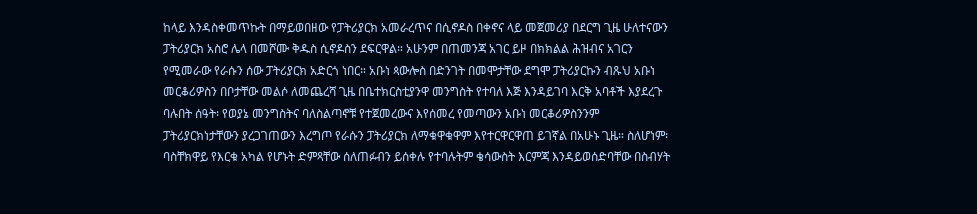ከላይ እንዳስቀመጥኩት በማይወበዘው የፓትሪያርክ አመራረጥና በሲኖዶስ በቀኖና ላይ መጀመሪያ በደርግ ጊዜ ሁለተናውን ፓትሪያርክ አስሮ ሌላ በመሾሙ ቅዱስ ሲኖዶስን ደፍርዋል። አሁንም በጠመንጃ አገር ይዞ በክክልል ሕዝብና አገርን የሚመራው የራሱን ሰው ፓትሪያርክ አድርጎ ነበር። አቡነ ጳውሎስ በድንገት በመሞታቸው ደግሞ ፓትሪያርኩን ብጹህ አቡነ መርቆሪዎስን በቦታቸው መልሶ ለመጨረሻ ጊዜ በቤተክርስቲያንዋ መንግስት የተባለ እጅ እንዳይገባ እርቅ አባቶች እያደረጉ ባሉበት ሰዓት፡ የወያኔ መንግስትና ባለስልጣኖቹ የተጀመረውና እየሰመረ የመጣውን አቡነ መርቆሪዎስንንም ፓትሪያርክነታቸውን ያረጋገጠውን እረግጦ የራሱን ፓትሪያርክ ለማቁዋቁዋም እየተርዋርዋጠ ይገኛል በአሁኑ ጊዜ። ስለሆነም፡ ባስቸክዋይ የእርቁ አካል የሆኑት ድምጻቸው ሰለጠፉብን ይሰቀሉ የተባሉትም ቄሳውስት እርምጃ እንዳይወሰድባቸው በስብሃት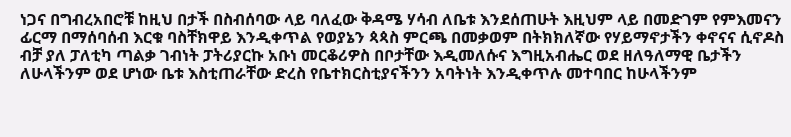ነጋና በግብረአበሮቹ ከዚህ በታች በስብሰባው ላይ ባለፈው ቅዳሜ ሃሳብ ለቤቱ እንደሰጠሁት እዚህም ላይ በመድገም የምእመናን ፊርማ በማሰባሰብ እርቁ ባስቸክዋይ እንዲቀጥል የወያኔን ጳጳስ ምርጫ በመቃወም በትክክለኛው የሃይማኖታችን ቀኖናና ሲኖዶስ ብቻ ያለ ፓለቲካ ጣልቃ ገብነት ፓትሪያርኩ አቡነ መርቆሪዎስ በቦታቸው እዲመለሱና እግዚአብሔር ወደ ዘለዓለማዊ ቤታችን ለሁላችንም ወደ ሆነው ቤቱ እስቲጠራቸው ድረስ የቤተክርስቲያናችንን አባትነት እንዲቀጥሉ መተባበር ከሁላችንም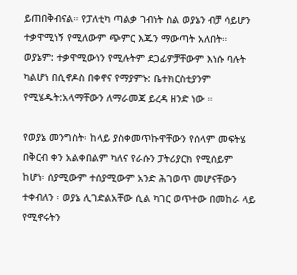ይጠበቅብናል። የፓለቲካ ጣልቃ ገብነት ስል ወያኔን ብቻ ሳይሆን ተቃዋሚነኝ የሚለውም ጭምር እጁን ማውጣት አለበት። ወያኔም: ተቃዋሚውነን የሚሉትም ደጋፊዎቻቸውም እነሱ ባሉት ካልሆነ በሲኖዶስ በቀኖና የማያምኑ: ቤተክርስቲያንም የሚሄዱት:አላማቸውን ለማራመጃ ይረዳ ዘንድ ነው ።

የወያኔ መንግስት፡ ከላይ ያስቀመጥኩዋቸውን የሰላም መፍትሄ በቅርብ ቀን አልቀበልም ካለና የራሱን ፓትሪያርክ የሚሰይም ከሆነ፡ ሰያሚውም ተሰያሚውም አንድ ሕገወጥ መሆናቸውን ተቀብለን ፡ ወያኔ ሊገድልአቸው ሲል ካገር ወጥተው በመከራ ላይ የሚኖሩትን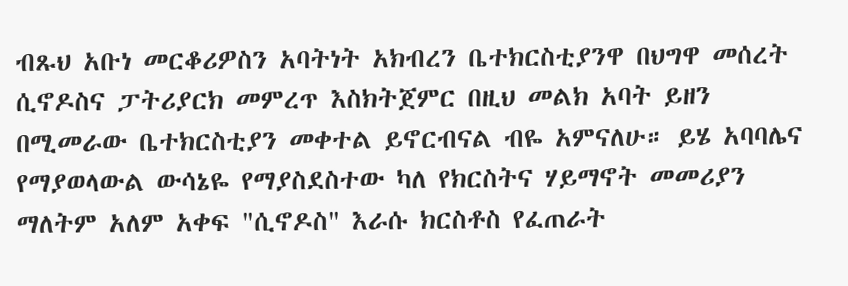ብጹህ አቡነ መርቆሪዎስን አባትነት አክብረን ቤተክርስቲያንዋ በህግዋ መሰረት ሲኖዶስና ፓትሪያርክ መምረጥ እስክትጀምር በዚህ መልክ አባት ይዘን በሚመራው ቤተክርስቲያን መቀተል ይኖርብናል ብዬ አምናለሁ። ይሄ አባባሌና የማያወላውል ውሳኔዬ የማያስደስተው ካለ የክርስትና ሃይማኖት መመሪያን ማለትም አለም አቀፍ "ሲኖዶስ" እራሱ ክርስቶስ የፈጠራት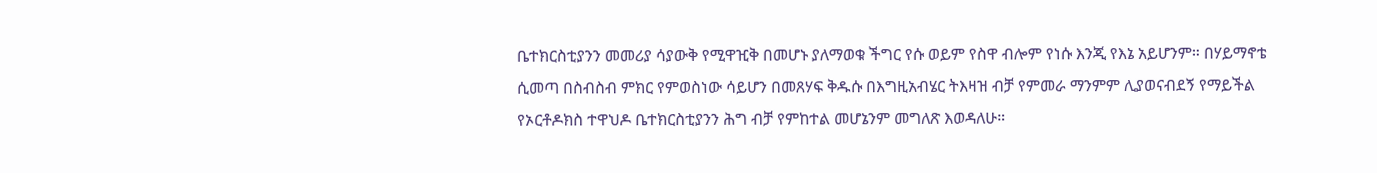ቤተክርስቲያንን መመሪያ ሳያውቅ የሚዋዢቅ በመሆኑ ያለማወቁ ችግር የሱ ወይም የስዋ ብሎም የነሱ እንጂ የእኔ አይሆንም። በሃይማኖቴ ሲመጣ በስብስብ ምክር የምወስነው ሳይሆን በመጸሃፍ ቅዱሱ በእግዚአብሄር ትእዛዝ ብቻ የምመራ ማንምም ሊያወናብደኝ የማይችል የኦርቶዶክስ ተዋህዶ ቤተክርስቲያንን ሕግ ብቻ የምከተል መሆኔንም መግለጽ እወዳለሁ።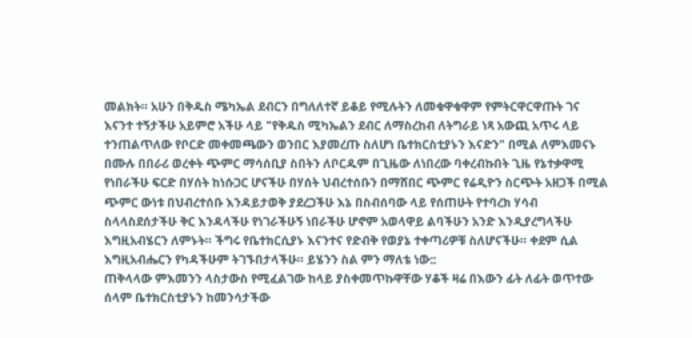መልክት። አሁን በቅዱስ ሜካኤል ደብርን በግለለተኛ ይቆይ የሚሉትን ለመቁዋቁዋም የምትርዋርዋጡት ገና እናንተ ተኝታችሁ አይምሮ አችሁ ላይ "የቅዱስ ሚካኤልን ደብር ለማስረከብ ለትግራይ ነጻ አውጪ አጥሩ ላይ ተንጠልጥለው የቦርድ መቀመጫውን ወንበር እያመረጡ ስለሆነ ቤተክርስቲያኑን እናድን" በሚል ለምእመናኑ በሙሉ በበራሪ ወረቀት ጭምር ማሳሰቢያ ስበትን ለቦርዱም በጊዜው ለነበረው ባቀረብኩበት ጊዜ የኔተቃዋሚ የነበራችሁ ፍርድ በሃሰት ከነሱጋር ሆናችሁ በሃሰት ህብረተሰቡን በማሸበር ጭምር የሬዲዮን ስርጭት አዘጋች በሚል ጭምር ውነቱ በህብረተሰቡ እንዳይታወቅ ያደረጋችሁ እኔ በስብሰባው ላይ የሰጠሁት የተባረክ ሃሳብ ስላላስደሰታችሁ ቅር እንዳላችሁ የነገራችሁኝ ነበራችሁ ሆኖም አወላዋይ ልባችሁን አንድ እንዲያረግላችሁ እግዚአብሄርን ለምኑት። ችግሩ የቤተክርሲያኑ እናንተና የድብቅ የወያኔ ተቀጣሪዎቹ ስለሆናችሁ። ቀደም ሲል እግዚአብሔርን የካዳችሁም ትገኙበታላችሁ። ይሄንን ስል ምን ማለቴ ነው::
ጠቅላላው ምእመንን ላስታውስ የሚፈልገው ከላይ ያስቀመጥኩዋቸው ሃቆች ዛሬ በእውን ፊት ለፊት ወጥተው ሰላም ቤተክርስቲያኑን ከመንሳታችው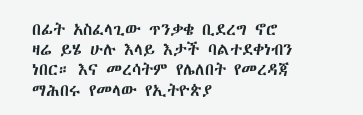በፊት አስፈላጊው ጥንቃቄ ቢደረግ ኖሮ ዛሬ ይሄ ሁሉ እላይ እታች ባልተደቀነብን ነበር። እና መረሳትም የሌለበት የመረዳጃ ማሕበሩ የመላው የኢትዮጵያ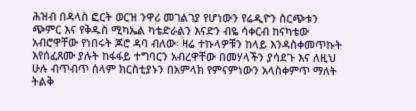ሕዝብ በዳላስ ፎርት ወርዝ ንዋሪ መገልገያ የሆነውን የሬዲዮን ስርጭቱን ጭምር እና የቅዱስ ሚካኤል ካቴድራልን እናድን ብዬ ሳቀርብ ከናካቴው አብሮዋቸው የነበሩት ጆሮ ዳባ ብለው፡ ዛሬ ተኩላዎቹን ከላይ እንዳስቀመጥኩት እየሰፈጸሙ ያሉት ከፋፋይ ተግባርን አብረዋቸው በመሃላችን ያሳደጉ እና ለዚህ ሁሉ ብጥብጥ ሰላም ክርስቲያኑን በአምላክ የምናምነውን አላስቀምጥ ማለት ትልቅ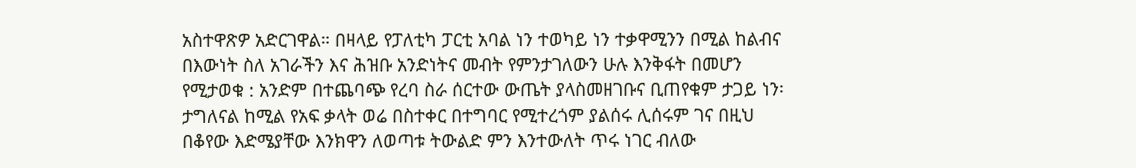አስተዋጽዎ አድርገዋል። በዛላይ የፓለቲካ ፓርቲ አባል ነን ተወካይ ነን ተቃዋሚንን በሚል ከልብና በእውነት ስለ አገራችን እና ሕዝቡ አንድነትና መብት የምንታገለውን ሁሉ እንቅፋት በመሆን የሚታወቁ : አንድም በተጨባጭ የረባ ስራ ሰርተው ውጤት ያላስመዘገቡና ቢጠየቁም ታጋይ ነን፡ ታግለናል ከሚል የአፍ ቃላት ወሬ በስተቀር በተግባር የሚተረጎም ያልሰሩ ሊሰሩም ገና በዚህ በቆየው እድሜያቸው እንክዋን ለወጣቱ ትውልድ ምን እንተውለት ጥሩ ነገር ብለው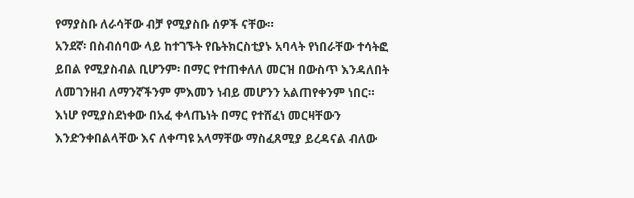የማያስቡ ለራሳቸው ብቻ የሚያስቡ ሰዎች ናቸው።
አንደኛ፡ በስብሰባው ላይ ከተገኙት የቤትክርስቲያኑ አባላት የነበራቸው ተሳትፎ ይበል የሚያስብል ቢሆንም፡ በማር የተጠቀለለ መርዝ በውስጥ እንዳለበት ለመገንዘብ ለማንኛችንም ምእመን ነብይ መሆንን አልጠየቀንም ነበር። እነሆ የሚያስደነቀው በአፈ ቀላጤነት በማር የተሸፈነ መርዛቸውን እንድንቀበልላቸው እና ለቀጣዩ አላማቸው ማስፈጸሚያ ይረዳናል ብለው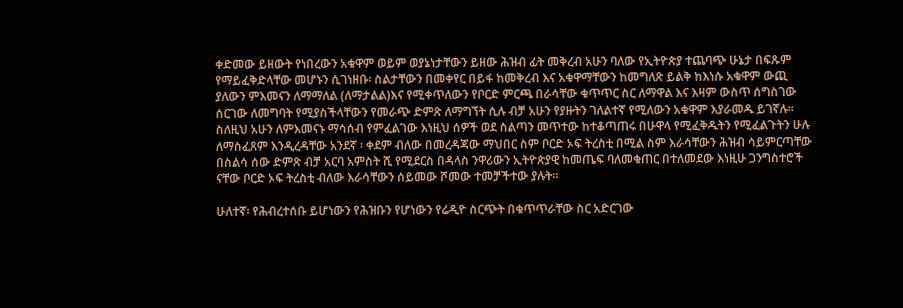ቀድመው ይዘውት የነበረውን አቁዋም ወይም ወያኔነታቸውን ይዘው ሕዝብ ፊት መቅረብ አሁን ባለው የኢትዮጵያ ተጨባጭ ሁኔታ በፍጹም የማይፈቅድላቸው መሆኑን ሲገነዘቡ፡ ስልታቸውን በመቀየር በይፋ ከመቅረብ እና አቁዋማቸውን ከመግለጽ ይልቅ ከእነሱ አቁዋም ውጪ ያለውን ምእመናን ለማማለል (ለማታልል)እና የሚቀጥለውን የቦርድ ምርጫ በራሳቸው ቁጥጥር ስር ለማዋል እና እዛም ውስጥ ሰግስገው ሰርገው ለመግባት የሚያስችላቸውን የመራጭ ድምጽ ለማግኘት ሲሉ ብቻ አሁን የያዙትን ገለልተኛ የሚለውን አቁዋም እያራመዱ ይገኛሉ። ስለዚህ አሁን ለምእመናኑ ማሳሰብ የምፈልገው እነዚህ ሰዎች ወደ ስልጣን መጥተው ከተቆጣጠሩ በሁዋላ የሚፈቅዱትን የሚፈልጉትን ሁሉ ለማስፈጸም እንዲረዳቸው አንደኛ ፡ ቀደም ብለው በመረዳጃው ማህበር ስም ቦርድ ኦፍ ትረስቲ በሚል ስም እራሳቸውን ሕዝብ ሳይምርጣቸው በስልሳ ሰው ድምጽ ብቻ አርባ አምስት ሺ የሚደርስ በዳላስ ንዋሪውን ኢትዮጵያዊ ከመጤፍ ባለመቁጠር በተለመደው እነዚሁ ጋንግስተሮች ናቸው ቦርድ ኦፍ ትረስቲ ብለው እራሳቸውን ሰይመው ሾመው ተመቻችተው ያሉት።

ሁለተኛ፡ የሕብረተሰቡ ይሆነውን የሕዝቡን የሆነውን የሬዲዮ ስርጭት በቁጥጥራቸው ስር አድርገው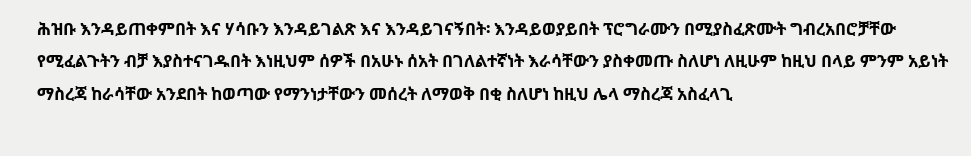ሕዝቡ እንዳይጠቀምበት እና ሃሳቡን እንዳይገልጽ እና እንዳይገናኝበት፡ እንዳይወያይበት ፕሮግራሙን በሚያስፈጽሙት ግብረአበሮቻቸው የሚፈልጉትን ብቻ እያስተናገዱበት እነዚህም ሰዎች በአሁኑ ሰአት በገለልተኛነት እራሳቸውን ያስቀመጡ ስለሆነ ለዚሁም ከዚህ በላይ ምንም አይነት ማስረጃ ከራሳቸው አንደበት ከወጣው የማንነታቸውን መሰረት ለማወቅ በቂ ስለሆነ ከዚህ ሌላ ማስረጃ አስፈላጊ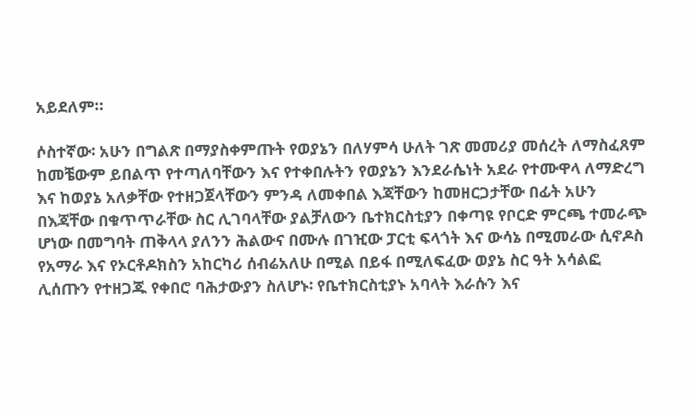አይደለም።

ሶስተኛው፡ አሁን በግልጽ በማያስቀምጡት የወያኔን በለሃምሳ ሁለት ገጽ መመሪያ መሰረት ለማስፈጸም ከመቼውም ይበልጥ የተጣለባቸውን እና የተቀበሉትን የወያኔን እንደራሴነት አደራ የተሙዋላ ለማድረግ እና ከወያኔ አለቃቸው የተዘጋጀላቸውን ምንዳ ለመቀበል እጃቸውን ከመዘርጋታቸው በፊት አሁን በእጃቸው በቁጥጥራቸው ስር ሊገባላቸው ያልቻለውን ቤተክርስቲያን በቀጣዩ የቦርድ ምርጫ ተመራጭ ሆነው በመግባት ጠቅላላ ያለንን ሕልውና በሙሉ በገዢው ፓርቲ ፍላጎት እና ውሳኔ በሚመራው ሲኖዶስ የአማራ እና የኦርቶዶክስን አከርካሪ ሰብሬአለሁ በሚል በይፋ በሚለፍፈው ወያኔ ስር ዓት አሳልፎ ሊሰጡን የተዘጋጁ የቀበሮ ባሕታውያን ስለሆኑ፡ የቤተክርስቲያኑ አባላት እራሱን እና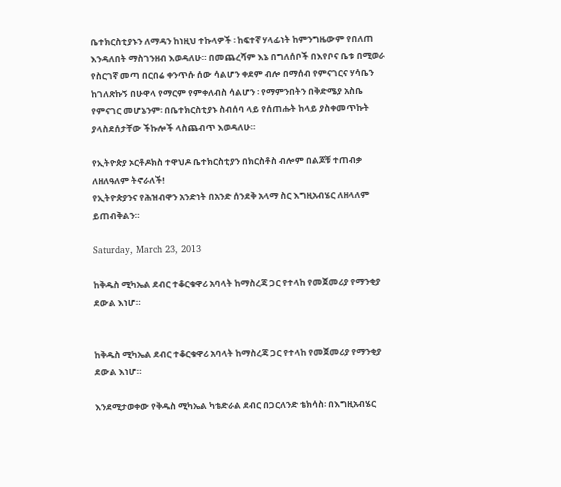ቤተክርስቲያኑን ለማዳን ከነዚህ ተኩላዎች ፡ ከፍተኛ ሃላፊነት ከምንግዜውም የበለጠ እንዳለበት ማስገንዘብ እወዳለሁ። በመጨረሻም እኔ በግለሰቦች በእየቦና ቤቱ በሚወራ የስርገኛ መጣ በርበሬ ቀንጥሱ ሰው ሳልሆን ቀደም ብሎ በማሰብ የምናገርና ሃሳቤን ከገለጽኩኝ በሁዋላ የማርም የምቀለብስ ሳልሆን ፡ የማምንበትን በቅድሜያ አስቤ የምናገር መሆኔንም፡ በቤተክርስቲያኑ ስብሰባ ላይ የሰጠሑት ከላይ ያስቀመጥኩት ያላስደሰታቸው ችኩሎች ላስጨብጥ እወዳለሁ።

የኢትዮጵያ ኦርቶዶክስ ተዋህዶ ቤተክርስቲያን በክርስቶስ ብሎም በልጆቹ ተጠብቃ ለዘለዓለም ትኖራለች!
የኢትዮጵያንና የሕዝብዋን አንድነት በአንድ ሰንደቅ አላማ ስር እግዚአብሄር ለዘላለም ይጠብቅልን።

Saturday, March 23, 2013

ከቅዱስ ሚካኤል ደብር ተቆርቁዋሪ አባላት ከማስረጃ ጋር የተላከ የመጀመሪያ የማንቂያ ደውል እነሆ።


ከቅዱስ ሚካኤል ደብር ተቆርቁዋሪ አባላት ከማስረጃ ጋር የተላከ የመጀመሪያ የማንቂያ ደውል እነሆ።

እንደሚታወቀው የቅዱስ ሚካኤል ካቴድራል ደብር በጋርለንድ ቴክሳስ፡ በእግዚአብሄር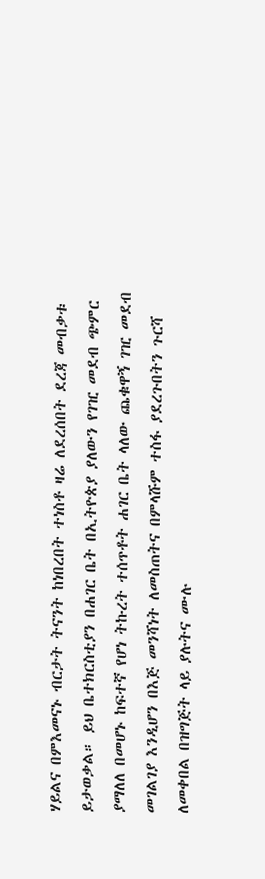ሃይልና በምእመናኑ ብርታት ትናንት ከነበረበት ተነስቶ ዛሬ ለደረሰበት ደረጃ መብቃቱ ይታወቃል። ይህ ቤተክርስቲያን በሐገር ቤት በኢትዮጵያ ያለውን የገዢ መደብ ጭምር ያማለለ በመሆኑ ከፍተኛ የሆነ ትኩረት ተሰጥቶት ሐገር ቤት ላለው ጨቁዋኝ ገዢ መደብ መገልገያ እንዲሆን በእጅ መንሻነት ለመስጠትና በምላሹም ተስፋ ያደረጉበትን ጉርሻ ለመቀበል በዝግጅት ላይ ያሉትና ሙሉ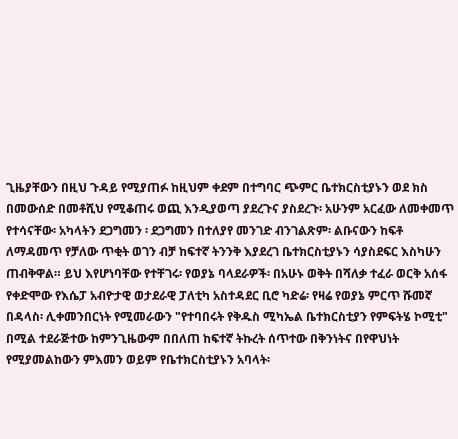ጊዜያቸውን በዚህ ጉዳይ የሚያጠፉ ከዚህም ቀደም በተግባር ጭምር ቤተክርስቲያኑን ወደ ክስ በመውሰድ በመቶሺህ የሚቆጠሩ ወጪ እንዲያወጣ ያደረጉና ያስደረጉ፡ አሁንም አርፈው ለመቀመጥ የተሳናቸው፡ አካላትን ደጋግመን ፡ ደጋግመን በተለያየ መንገድ ብንገልጽም፡ ልቡናውን ከፍቶ ለማዳመጥ የቻለው ጥቂት ወገን ብቻ ከፍተኛ ትንንቅ እያደረገ ቤተክርስቲያኑን ሳያስደፍር እስካሁን ጠብቅዋል። ይህ እየሆነባቸው የተቸገሩ፡ የወያኔ ባላደራዎች፡ በአሁኑ ወቅት በሻለቃ ተፈራ ወርቅ አሰፋ የቀድሞው የእሴፓ አብዮታዊ ወታደራዊ ፓለቲካ አስተዳደር ቢሮ ካድሬ፡ የዛሬ የወያኔ ምርጥ ሹመኛ በዳላስ፡ ሊቀመንበርነት የሚመራውን "የተባበሩት የቅዱስ ሚካኤል ቤተክርስቲያን የምፍትሄ ኮሚቲ" በሚል ተደራጅተው ከምንጊዜውም በበለጠ ከፍተኛ ትኩረት ሰጥተው በቅንነትና በየዋህነት የሚያመልከውን ምእመን ወይም የቤተክርስቲያኑን አባላት፡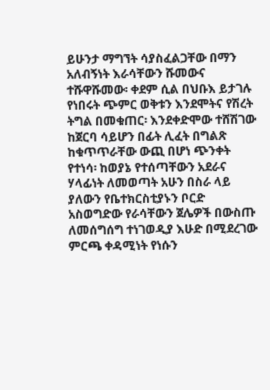ይሁንታ ማግኘት ሳያስፈልጋቸው በማን አለብኝነት እራሳቸውን ሹመውና ተሹዋሹመው፡ ቀደም ሲል በህቡእ ይታገሉ የነበሩት ጭምር ወቅቱን እንደሞትና የሽረት ትግል በመቁጠር፡ እንደቀድሞው ተሸሽገው ከጀርባ ሳይሆን በፊት ሊፈት በግልጽ ከቁጥጥራቸው ውጪ በሆነ ጭንቀት የተነሳ፡ ከወያኔ የተሰጣቸውን አደራና ሃላፊነት ለመወጣት አሁን በስራ ላይ ያለውን የቤተክርስቲያኑን ቦርድ አስወግድው የራሳቸውን ጀሌዎች በውስጡ ለመሰግሰግ ተነገወዲያ እሁድ በሚደረገው ምርጫ ቀዳሚነት የነሱን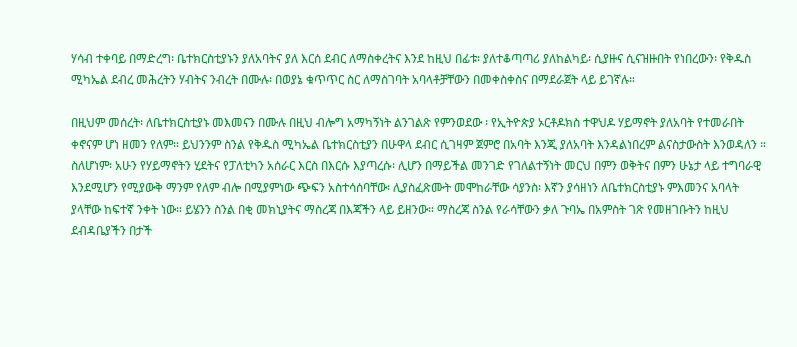ሃሳብ ተቀባይ በማድረግ፡ ቤተክርስቲያኑን ያለአባትና ያለ እርሰ ደብር ለማስቀረትና እንደ ከዚህ በፊቱ፡ ያለተቆጣጣሪ ያለከልካይ፡ ሲያዙና ሲናዝዙበት የነበረውን፡ የቅዱስ ሚካኤል ደብረ መሕረትን ሃብትና ንብረት በሙሉ፡ በወያኔ ቁጥጥር ስር ለማስገባት አባላቶቻቸውን በመቀስቀስና በማደራጀት ላይ ይገኛሉ።

በዚህም መሰረት፡ ለቤተክርስቲያኑ መእመናን በሙሉ በዚህ ብሎግ አማካኝነት ልንገልጽ የምንወደው ፡ የኢትዮጵያ ኦርቶዶክስ ተዋህዶ ሃይማኖት ያለአባት የተመራበት ቀኖናም ሆነ ዘመን የለም። ይህንንም ስንል የቅዱስ ሚካኤል ቤተክርስቲያን በሁዋላ ደብር ሲገዛም ጀምሮ በአባት እንጂ ያለአባት እንዳልነበረም ልናስታውስት እንወዳለን ። ስለሆነም፡ አሁን የሃይማኖትን ሂደትና የፓለቲካን አሰራር እርስ በእርሱ እያጣረሱ፡ ሊሆን በማይችል መንገድ የገለልተኝነት መርህ በምን ወቅትና በምን ሁኔታ ላይ ተግባራዊ እንደሚሆን የሚያውቅ ማንም የለም ብሎ በሚያምነው ጭፍን አስተሳሰባቸው፡ ሊያስፈጽሙት መሞከራቸው ሳያንስ፡ እኛን ያሳዘነን ለቤተክርስቲያኑ ምእመንና አባላት ያላቸው ከፍተኛ ንቀት ነው። ይሄንን ስንል በቂ መክኒያትና ማስረጃ በእጃችን ላይ ይዘንው። ማስረጃ ስንል የራሳቸውን ቃለ ጉባኤ በአምስት ገጽ የመዘገቡትን ከዚህ ደብዳቤያችን በታች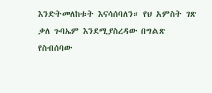እንድትመለከቱት እናሳሰባለን። የህ አምስት ገጽ ቃለ ጉባኤም እንደሚያስረዳው በግልጽ የስብሰባው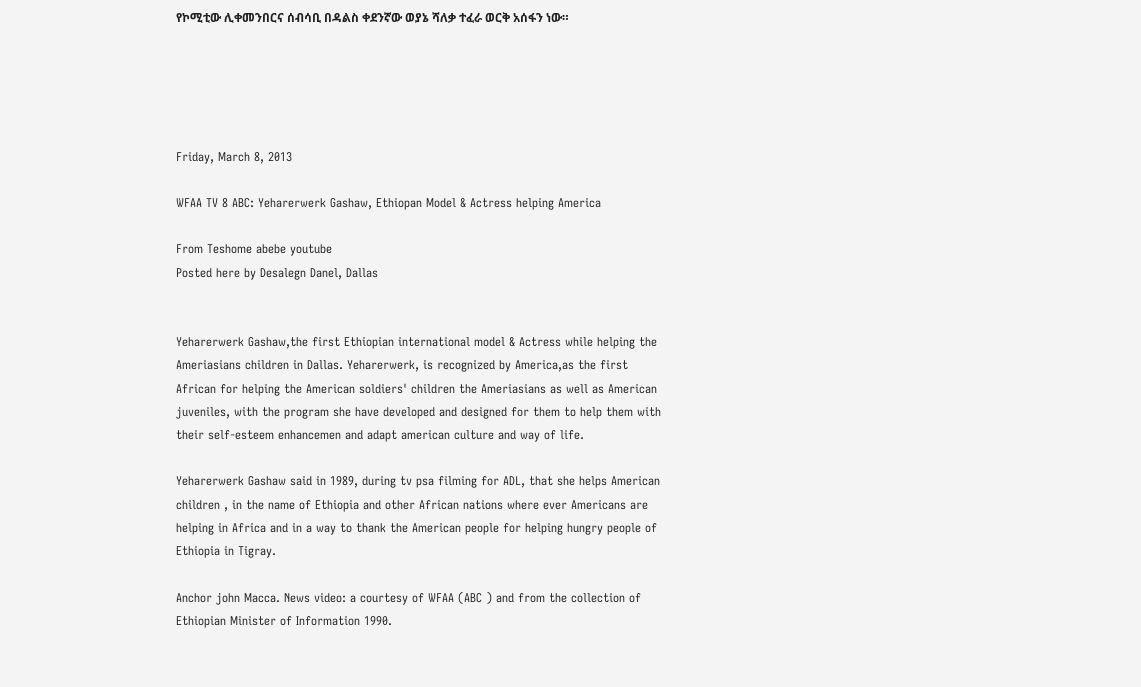የኮሚቲው ሊቀመንበርና ሰብሳቢ በዳልስ ቀደንኛው ወያኔ ሻለቃ ተፈራ ወርቅ አሰፋን ነው።





Friday, March 8, 2013

WFAA TV 8 ABC: Yeharerwerk Gashaw, Ethiopan Model & Actress helping America

From Teshome abebe youtube
Posted here by Desalegn Danel, Dallas


Yeharerwerk Gashaw,the first Ethiopian international model & Actress while helping the Ameriasians children in Dallas. Yeharerwerk, is recognized by America,as the first African for helping the American soldiers' children the Ameriasians as well as American juveniles, with the program she have developed and designed for them to help them with their self-esteem enhancemen and adapt american culture and way of life.

Yeharerwerk Gashaw said in 1989, during tv psa filming for ADL, that she helps American children , in the name of Ethiopia and other African nations where ever Americans are helping in Africa and in a way to thank the American people for helping hungry people of Ethiopia in Tigray.

Anchor john Macca. News video: a courtesy of WFAA (ABC ) and from the collection of Ethiopian Minister of Information 1990.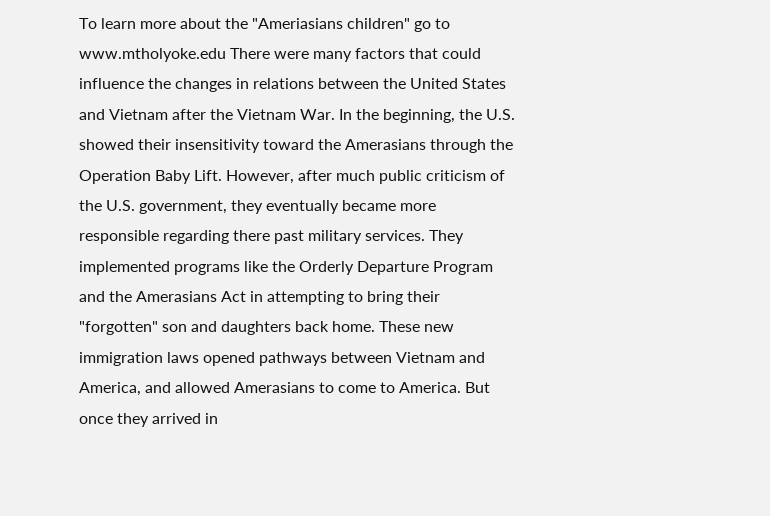To learn more about the "Ameriasians children" go to www.mtholyoke.edu There were many factors that could influence the changes in relations between the United States and Vietnam after the Vietnam War. In the beginning, the U.S. showed their insensitivity toward the Amerasians through the Operation Baby Lift. However, after much public criticism of the U.S. government, they eventually became more responsible regarding there past military services. They implemented programs like the Orderly Departure Program and the Amerasians Act in attempting to bring their "forgotten" son and daughters back home. These new immigration laws opened pathways between Vietnam and America, and allowed Amerasians to come to America. But once they arrived in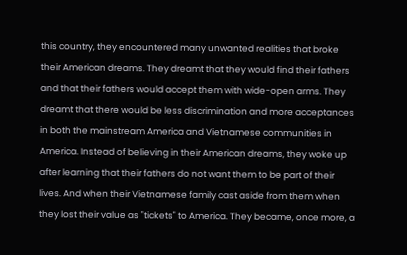this country, they encountered many unwanted realities that broke their American dreams. They dreamt that they would find their fathers and that their fathers would accept them with wide-open arms. They dreamt that there would be less discrimination and more acceptances in both the mainstream America and Vietnamese communities in America. Instead of believing in their American dreams, they woke up after learning that their fathers do not want them to be part of their lives. And when their Vietnamese family cast aside from them when they lost their value as "tickets" to America. They became, once more, a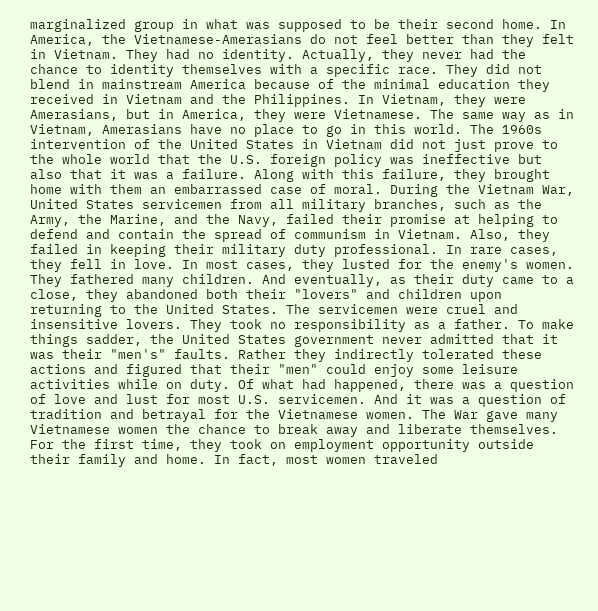marginalized group in what was supposed to be their second home. In America, the Vietnamese-Amerasians do not feel better than they felt in Vietnam. They had no identity. Actually, they never had the chance to identity themselves with a specific race. They did not blend in mainstream America because of the minimal education they received in Vietnam and the Philippines. In Vietnam, they were Amerasians, but in America, they were Vietnamese. The same way as in Vietnam, Amerasians have no place to go in this world. The 1960s intervention of the United States in Vietnam did not just prove to the whole world that the U.S. foreign policy was ineffective but also that it was a failure. Along with this failure, they brought home with them an embarrassed case of moral. During the Vietnam War, United States servicemen from all military branches, such as the Army, the Marine, and the Navy, failed their promise at helping to defend and contain the spread of communism in Vietnam. Also, they failed in keeping their military duty professional. In rare cases, they fell in love. In most cases, they lusted for the enemy's women. They fathered many children. And eventually, as their duty came to a close, they abandoned both their "lovers" and children upon returning to the United States. The servicemen were cruel and insensitive lovers. They took no responsibility as a father. To make things sadder, the United States government never admitted that it was their "men's" faults. Rather they indirectly tolerated these actions and figured that their "men" could enjoy some leisure activities while on duty. Of what had happened, there was a question of love and lust for most U.S. servicemen. And it was a question of tradition and betrayal for the Vietnamese women. The War gave many Vietnamese women the chance to break away and liberate themselves. For the first time, they took on employment opportunity outside their family and home. In fact, most women traveled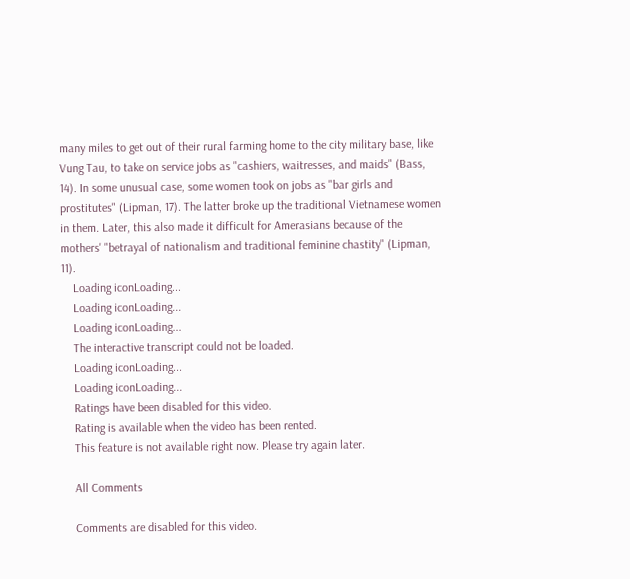many miles to get out of their rural farming home to the city military base, like Vung Tau, to take on service jobs as "cashiers, waitresses, and maids" (Bass, 14). In some unusual case, some women took on jobs as "bar girls and prostitutes" (Lipman, 17). The latter broke up the traditional Vietnamese women in them. Later, this also made it difficult for Amerasians because of the mothers' "betrayal of nationalism and traditional feminine chastity" (Lipman, 11).
    Loading iconLoading...
    Loading iconLoading...
    Loading iconLoading...
    The interactive transcript could not be loaded.
    Loading iconLoading...
    Loading iconLoading...
    Ratings have been disabled for this video.
    Rating is available when the video has been rented.
    This feature is not available right now. Please try again later.

    All Comments

    Comments are disabled for this video.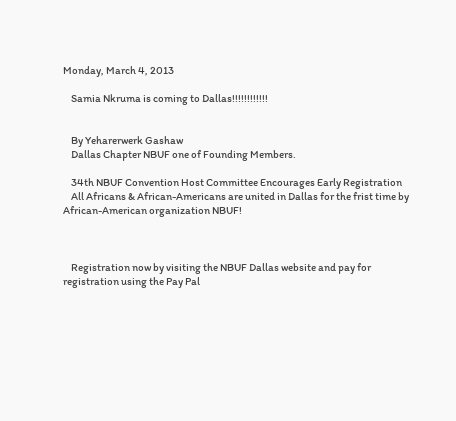Monday, March 4, 2013

    Samia Nkruma is coming to Dallas!!!!!!!!!!!!


    By Yeharerwerk Gashaw
    Dallas Chapter NBUF one of Founding Members.

    34th NBUF Convention Host Committee Encourages Early Registration
    All Africans & African-Americans are united in Dallas for the frist time by African-American organization NBUF!



    Registration now by visiting the NBUF Dallas website and pay for registration using the Pay Pal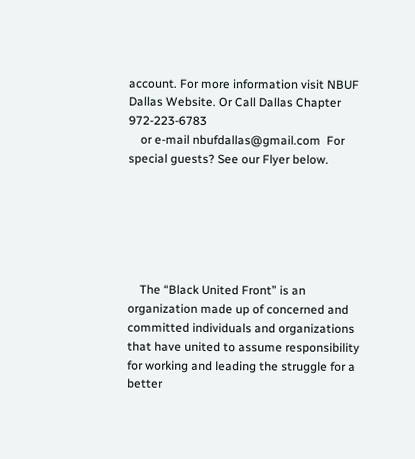account. For more information visit NBUF Dallas Website. Or Call Dallas Chapter 972-223-6783
    or e-mail nbufdallas@gmail.com  For special guests? See our Flyer below.






    The “Black United Front” is an organization made up of concerned and committed individuals and organizations that have united to assume responsibility for working and leading the struggle for a better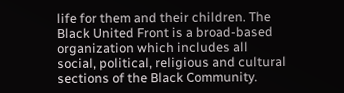life for them and their children. The Black United Front is a broad-based organization which includes all social, political, religious and cultural sections of the Black Community.